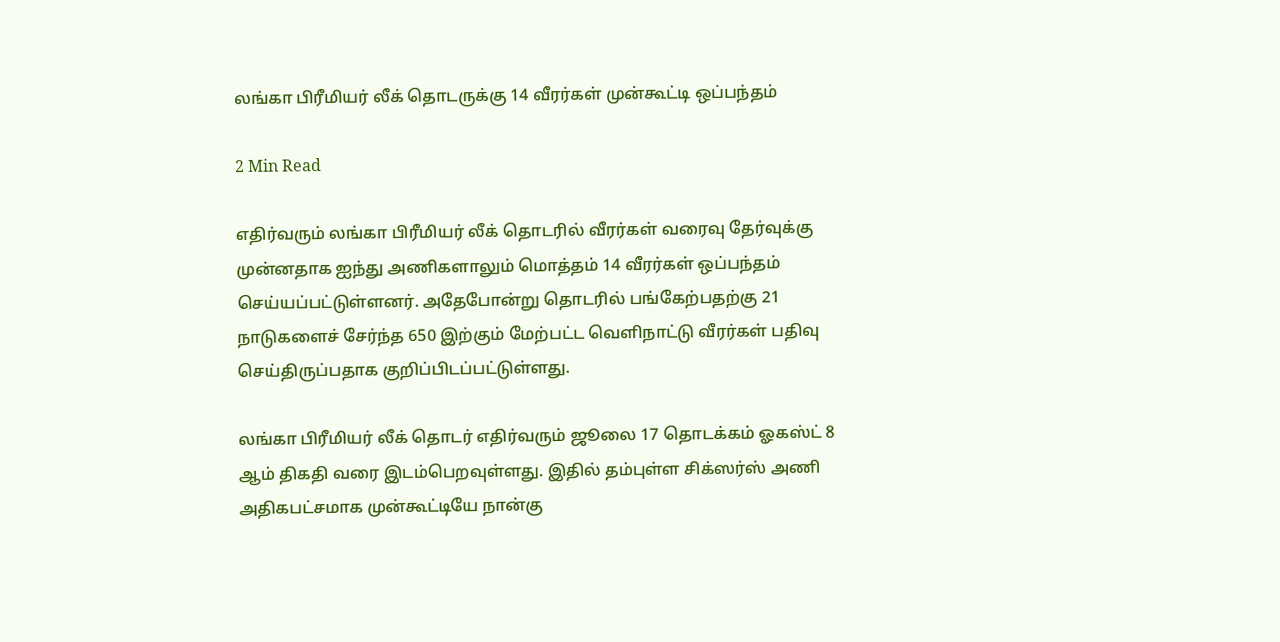லங்கா பிரீமியர் லீக் தொடருக்கு 14 வீரர்கள் முன்கூட்டி ஒப்பந்தம்

2 Min Read

எதிர்வரும் லங்கா பிரீமியர் லீக் தொடரில் வீரர்கள் வரைவு தேர்வுக்கு முன்னதாக ஐந்து அணிகளாலும் மொத்தம் 14 வீரர்கள் ஒப்பந்தம் செய்யப்பட்டுள்ளனர். அதேபோன்று தொடரில் பங்கேற்பதற்கு 21 நாடுகளைச் சேர்ந்த 650 இற்கும் மேற்பட்ட வெளிநாட்டு வீரர்கள் பதிவு செய்திருப்பதாக குறிப்பிடப்பட்டுள்ளது.

லங்கா பிரீமியர் லீக் தொடர் எதிர்வரும் ஜூலை 17 தொடக்கம் ஓகஸ்ட் 8 ஆம் திகதி வரை இடம்பெறவுள்ளது. இதில் தம்புள்ள சிக்ஸர்ஸ் அணி அதிகபட்சமாக முன்கூட்டியே நான்கு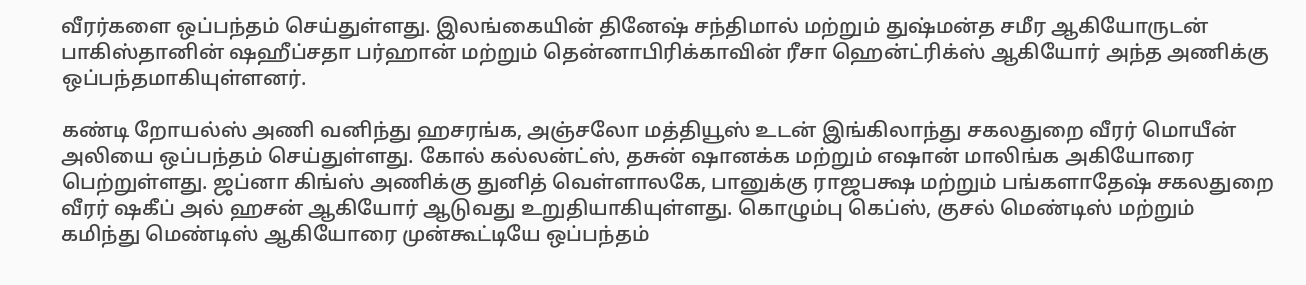வீரர்களை ஒப்பந்தம் செய்துள்ளது. இலங்கையின் தினேஷ் சந்திமால் மற்றும் துஷ்மன்த சமீர ஆகியோருடன் பாகிஸ்தானின் ஷஹீப்சதா பர்ஹான் மற்றும் தென்னாபிரிக்காவின் ரீசா ஹென்ட்ரிக்ஸ் ஆகியோர் அந்த அணிக்கு ஒப்பந்தமாகியுள்ளனர்.

கண்டி றோயல்ஸ் அணி வனிந்து ஹசரங்க, அஞ்சலோ மத்தியூஸ் உடன் இங்கிலாந்து சகலதுறை வீரர் மொயீன் அலியை ஒப்பந்தம் செய்துள்ளது. கோல் கல்லன்ட்ஸ், தசுன் ஷானக்க மற்றும் எஷான் மாலிங்க அகியோரை பெற்றுள்ளது. ஜப்னா கிங்ஸ் அணிக்கு துனித் வெள்ளாலகே, பானுக்கு ராஜபக்ஷ மற்றும் பங்களாதேஷ் சகலதுறை வீரர் ஷகீப் அல் ஹசன் ஆகியோர் ஆடுவது உறுதியாகியுள்ளது. கொழும்பு கெப்ஸ், குசல் மெண்டிஸ் மற்றும் கமிந்து மெண்டிஸ் ஆகியோரை முன்கூட்டியே ஒப்பந்தம்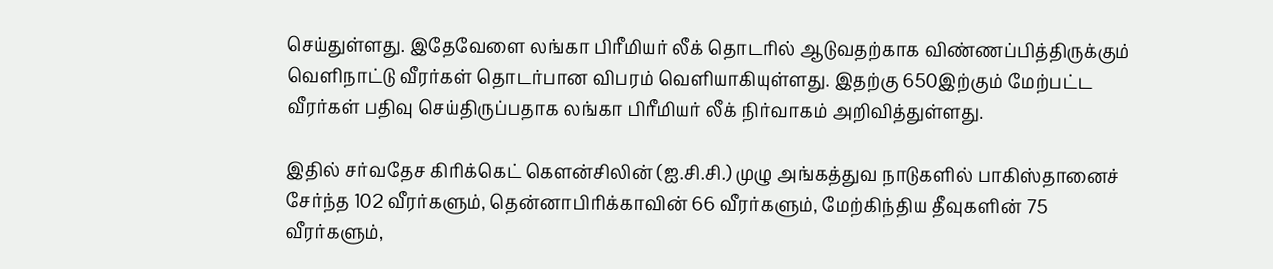செய்துள்ளது. இதேவேளை லங்கா பிரீமியர் லீக் தொடரில் ஆடுவதற்காக விண்ணப்பித்திருக்கும் வெளிநாட்டு வீரர்கள் தொடர்பான விபரம் வெளியாகியுள்ளது. இதற்கு 650இற்கும் மேற்பட்ட வீரர்கள் பதிவு செய்திருப்பதாக லங்கா பிரீமியர் லீக் நிர்வாகம் அறிவித்துள்ளது.

இதில் சர்வதேச கிரிக்கெட் கௌன்சிலின் (ஐ.சி.சி.) முழு அங்கத்துவ நாடுகளில் பாகிஸ்தானைச் சேர்ந்த 102 வீரர்களும், தென்னாபிரிக்காவின் 66 வீரர்களும், மேற்கிந்திய தீவுகளின் 75 வீரர்களும்,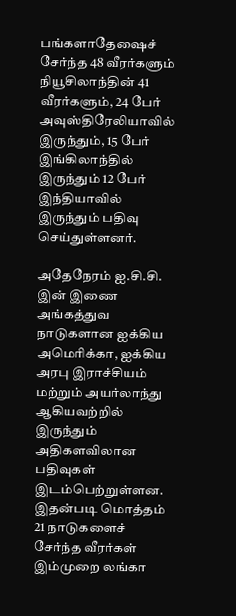பங்களாதேஷைச் சேர்ந்த 48 வீரர்களும் நியூசிலாந்தின் 41 வீரர்களும், 24 பேர் அவுஸ்திரேலியாவில் இருந்தும், 15 பேர் இங்கிலாந்தில் இருந்தும் 12 பேர் இந்தியாவில் இருந்தும் பதிவு செய்துள்ளனர்.

அதேநேரம் ஐ.சி.சி. இன் இணை அங்கத்துவ நாடுகளான ஐக்கிய அமெரிக்கா, ஐக்கிய அரபு இராச்சியம் மற்றும் அயர்லாந்து ஆகியவற்றில் இருந்தும் அதிகளவிலான பதிவுகள் இடம்பெற்றுள்ளன. இதன்படி மொத்தம் 21 நாடுகளைச் சேர்ந்த வீரர்கள் இம்முறை லங்கா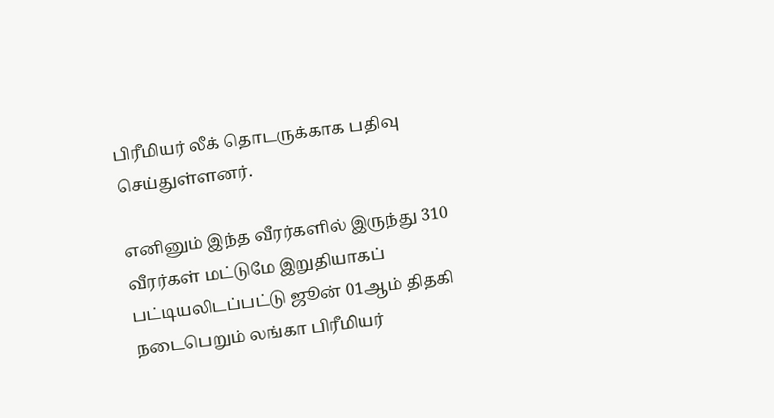பிரீமியர் லீக் தொடருக்காக பதிவு செய்துள்ளனர்.

எனினும் இந்த வீரர்களில் இருந்து 310 வீரர்கள் மட்டுமே இறுதியாகப் பட்டியலிடப்பட்டு ஜூன் 01ஆம் திதகி நடைபெறும் லங்கா பிரீமியர்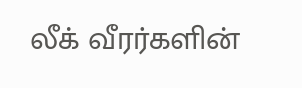லீக் வீரர்களின்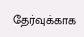தேர்வுக்காக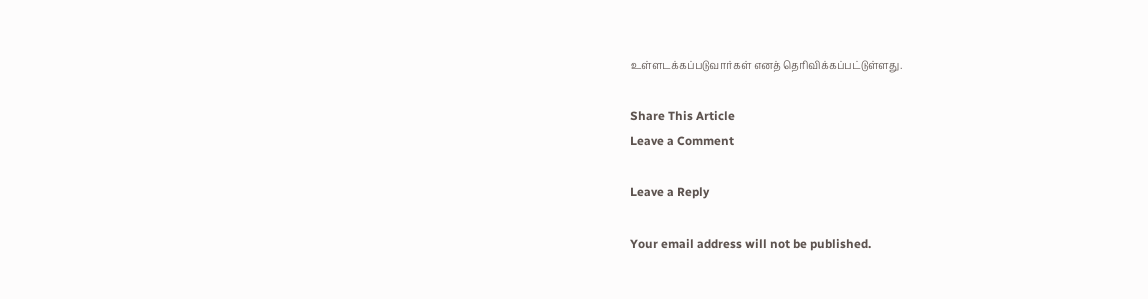உள்ளடக்கப்படுவார்கள் எனத் தெரிவிக்கப்பட்டுள்ளது.

Share This Article
Leave a Comment

Leave a Reply

Your email address will not be published.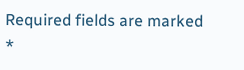Required fields are marked *